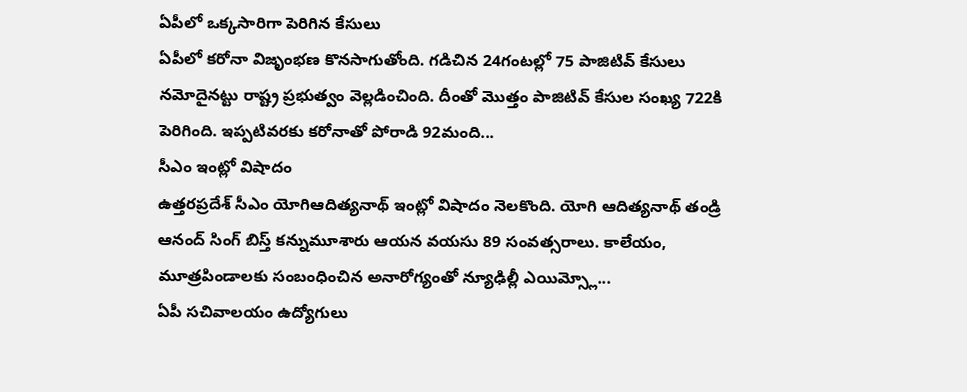ఏపీలో ఒక్కసారిగా పెరిగిన కేసులు
ఏపీలో కరోనా విజృంభణ కొనసాగుతోంది. గడిచిన 24గంటల్లో 75 పాజిటివ్ కేసులు నమోదైనట్టు రాష్ట్ర ప్రభుత్వం వెల్లడించింది. దీంతో మొత్తం పాజిటివ్ కేసుల సంఖ్య 722కి పెరిగింది. ఇప్పటివరకు కరోనాతో పోరాడి 92మంది...
సీఎం ఇంట్లో విషాదం
ఉత్తరప్రదేశ్ సీఎం యోగిఆదిత్యనాథ్ ఇంట్లో విషాదం నెలకొంది. యోగి ఆదిత్యనాథ్ తండ్రి ఆనంద్ సింగ్ బిస్త్ కన్నుమూశారు ఆయన వయసు 89 సంవత్సరాలు. కాలేయం, మూత్రపిండాలకు సంబంధించిన అనారోగ్యంతో న్యూఢిల్లీ ఎయిమ్స్లో...
ఏపీ సచివాలయం ఉద్యోగులు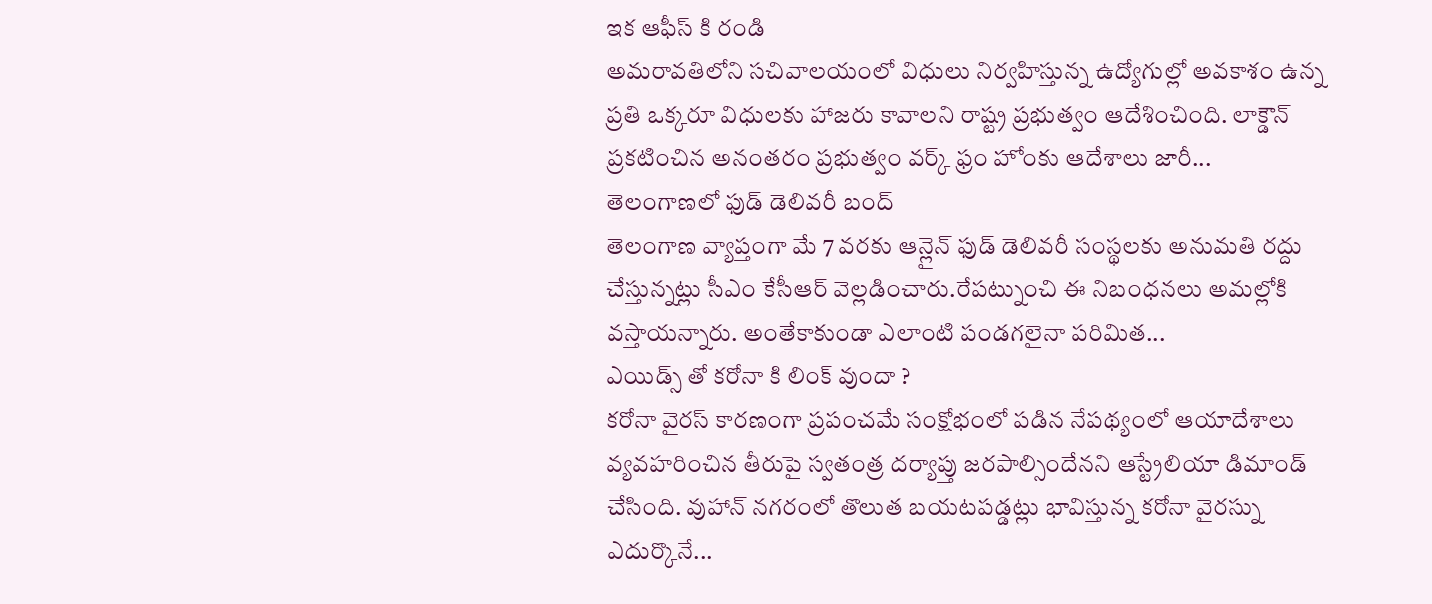ఇక ఆఫీస్ కి రండి
అమరావతిలోని సచివాలయంలో విధులు నిర్వహిస్తున్న ఉద్యోగుల్లో అవకాశం ఉన్న ప్రతి ఒక్కరూ విధులకు హాజరు కావాలని రాష్ట్ర ప్రభుత్వం ఆదేశించింది. లాక్డౌన్ ప్రకటించిన అనంతరం ప్రభుత్వం వర్క్ ఫ్రం హోంకు ఆదేశాలు జారీ...
తెలంగాణలో ఫుడ్ డెలివరీ బంద్
తెలంగాణ వ్యాప్తంగా మే 7 వరకు ఆన్లైన్ ఫుడ్ డెలివరీ సంస్థలకు అనుమతి రద్దు చేస్తున్నట్లు సీఎం కేసీఆర్ వెల్లడించారు.రేపట్నుంచి ఈ నిబంధనలు అమల్లోకి వస్తాయన్నారు. అంతేకాకుండా ఎలాంటి పండగలైనా పరిమిత...
ఎయిడ్స్ తో కరోనా కి లింక్ వుందా ?
కరోనా వైరస్ కారణంగా ప్రపంచమే సంక్షోభంలో పడిన నేపథ్యంలో ఆయాదేశాలు వ్యవహరించిన తీరుపై స్వతంత్ర దర్యాప్తు జరపాల్సిందేనని ఆస్ట్రేలియా డిమాండ్ చేసింది. వుహాన్ నగరంలో తొలుత బయటపడ్డట్లు భావిస్తున్న కరోనా వైరస్ను ఎదుర్కొనే...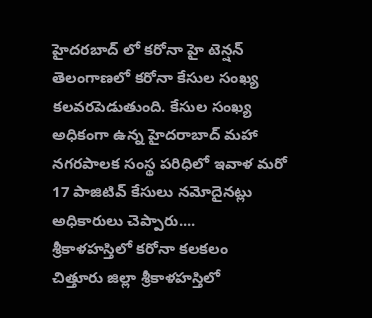హైదరబాద్ లో కరోనా హై టెన్షన్
తెలంగాణలో కరోనా కేసుల సంఖ్య కలవరపెడుతుంది. కేసుల సంఖ్య అధికంగా ఉన్న హైదరాబాద్ మహా నగరపాలక సంస్థ పరిధిలో ఇవాళ మరో 17 పాజిటివ్ కేసులు నమోదైనట్లు అధికారులు చెప్పారు....
శ్రీకాళహస్తిలో కరోనా కలకలం
చిత్తూరు జిల్లా శ్రీకాళహస్తిలో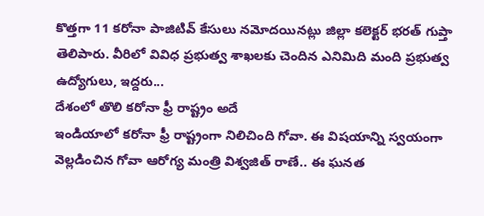కొత్తగా 11 కరోనా పాజిటివ్ కేసులు నమోదయినట్లు జిల్లా కలెక్టర్ భరత్ గుప్తా తెలిపారు. వీరిలో వివిధ ప్రభుత్వ శాఖలకు చెందిన ఎనిమిది మంది ప్రభుత్వ ఉద్యోగులు, ఇద్దరు...
దేశంలో తొలి కరోనా ఫ్రీ రాష్ట్రం అదే
ఇండియాలో కరోనా ఫ్రీ రాష్ట్రంగా నిలిచింది గోవా. ఈ విషయాన్ని స్వయంగా వెల్లడించిన గోవా ఆరోగ్య మంత్రి విశ్వజిత్ రాణే.. ఈ ఘనత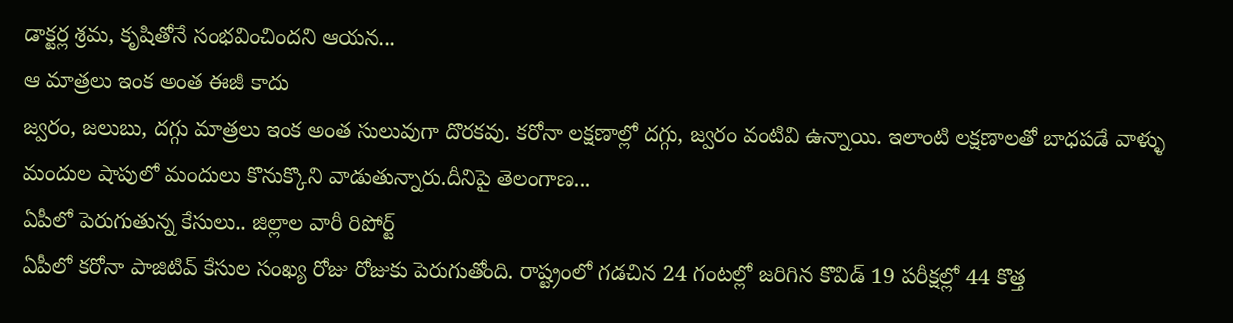డాక్టర్ల శ్రమ, కృషితోనే సంభవించిందని ఆయన...
ఆ మాత్రలు ఇంక అంత ఈజీ కాదు
జ్వరం, జలుబు, దగ్గు మాత్రలు ఇంక అంత సులువుగా దొరకవు. కరోనా లక్షణాల్లో దగ్గు, జ్వరం వంటివి ఉన్నాయి. ఇలాంటి లక్షణాలతో బాధపడే వాళ్ళు మందుల షాపులో మందులు కొనుక్కొని వాడుతున్నారు.దీనిపై తెలంగాణ...
ఏపీలో పెరుగుతున్న కేసులు.. జిల్లాల వారీ రిపోర్ట్
ఏపీలో కరోనా పాజిటివ్ కేసుల సంఖ్య రోజు రోజుకు పెరుగుతోంది. రాష్ట్రంలో గడచిన 24 గంటల్లో జరిగిన కొవిడ్ 19 పరీక్షల్లో 44 కొత్త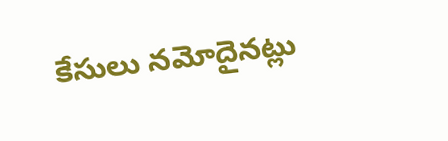కేసులు నమోదైనట్లు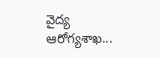వైద్య ఆరోగ్యశాఖ...